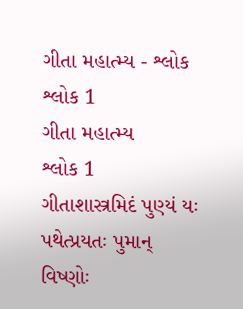ગીતા મહાત્મ્ય - શ્લોક શ્લોક 1
ગીતા મહાત્મ્ય
શ્લોક 1
ગીતાશાસ્ત્રમિદં પુણ્યં યઃ પથેત્પ્રયતઃ પુમાન્
વિષ્ણોઃ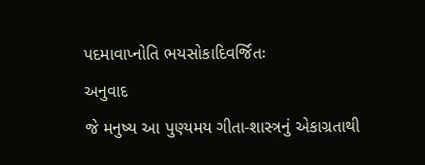પદમાવાપ્નોતિ ભયસોકાદિવર્જિતઃ
અનુવાદ
જે મનુષ્ય આ પુણ્યમય ગીતા-શાસ્ત્રનું એકાગ્રતાથી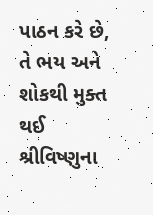પાઠન કરે છે, તે ભય અને શોકથી મુક્ત થઈ શ્રીવિષ્ણુના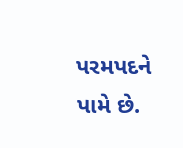પરમપદને પામે છે.